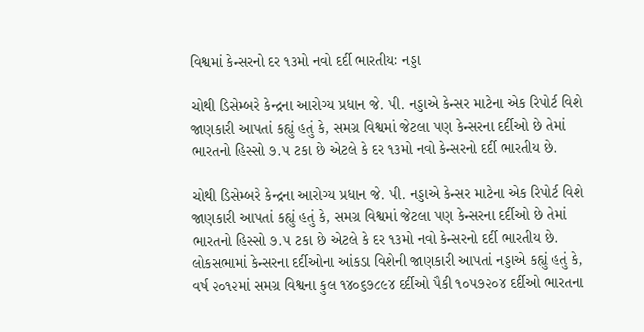વિશ્વમાં કેન્સરનો દર ૧૩મો નવો દર્દી ભારતીયઃ નડ્ડા

ચોથી ડિસેમ્બરે કેન્દ્રના આરોગ્ય પ્રધાન જે. પી. નડ્ડાએ કેન્સર માટેના એક રિપોર્ટ વિશે જાણકારી આપતાં કહ્યું હતું કે, સમગ્ર વિશ્વમાં જેટલા પણ કેન્સરના દર્દીઓ છે તેમાં ભારતનો હિસ્સો ૭.૫ ટકા છે એટલે કે દર ૧૩મો નવો કેન્સરનો દર્દી ભારતીય છે.

ચોથી ડિસેમ્બરે કેન્દ્રના આરોગ્ય પ્રધાન જે. પી. નડ્ડાએ કેન્સર માટેના એક રિપોર્ટ વિશે જાણકારી આપતાં કહ્યું હતું કે, સમગ્ર વિશ્વમાં જેટલા પણ કેન્સરના દર્દીઓ છે તેમાં ભારતનો હિસ્સો ૭.૫ ટકા છે એટલે કે દર ૧૩મો નવો કેન્સરનો દર્દી ભારતીય છે. લોકસભામાં કેન્સરના દર્દીઓના આંકડા વિશેની જાણકારી આપતાં નડ્ડાએ કહ્યું હતું કે, વર્ષ ૨૦૧૨માં સમગ્ર વિશ્વના કુલ ૧૪૦૬૭૮૯૪ દર્દીઓ પૈકી ૧૦૫૭૨૦૪ દર્દીઓ ભારતના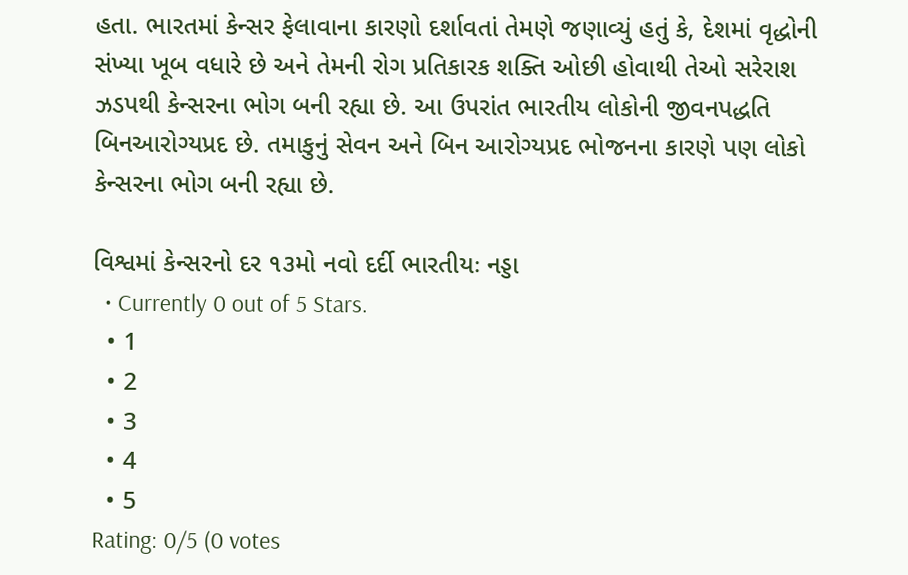હતા. ભારતમાં કેન્સર ફેલાવાના કારણો દર્શાવતાં તેમણે જણાવ્યું હતું કે, દેશમાં વૃદ્ધોની સંખ્યા ખૂબ વધારે છે અને તેમની રોગ પ્રતિકારક શક્તિ ઓછી હોવાથી તેઓ સરેરાશ ઝડપથી કેન્સરના ભોગ બની રહ્યા છે. આ ઉપરાંત ભારતીય લોકોની જીવનપદ્ધતિ બિનઆરોગ્યપ્રદ છે. તમાકુનું સેવન અને બિન આરોગ્યપ્રદ ભોજનના કારણે પણ લોકો કેન્સરના ભોગ બની રહ્યા છે.

વિશ્વમાં કેન્સરનો દર ૧૩મો નવો દર્દી ભારતીયઃ નડ્ડા
  • Currently 0 out of 5 Stars.
  • 1
  • 2
  • 3
  • 4
  • 5
Rating: 0/5 (0 votes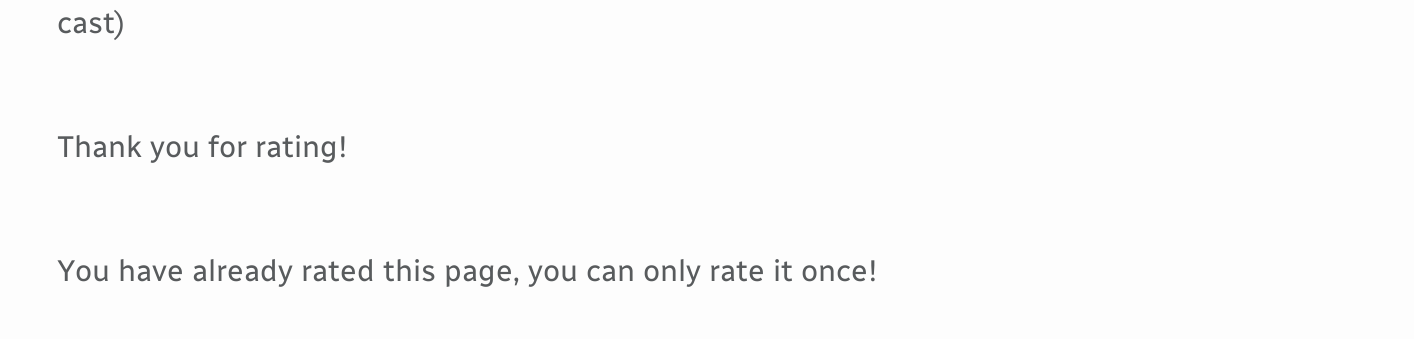cast)

Thank you for rating!

You have already rated this page, you can only rate it once!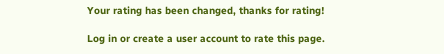Your rating has been changed, thanks for rating!

Log in or create a user account to rate this page.